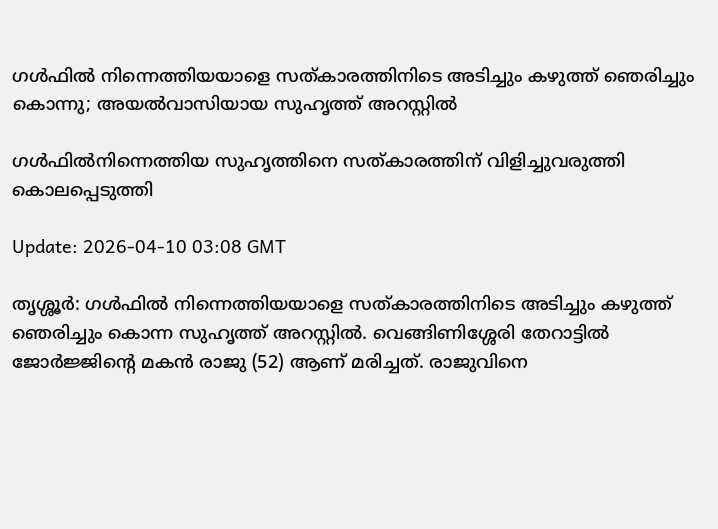ഗള്‍ഫില്‍ നിന്നെത്തിയയാളെ സത്കാരത്തിനിടെ അടിച്ചും കഴുത്ത് ഞെരിച്ചും കൊന്നു; അയല്‍വാസിയായ സുഹൃത്ത് അറസ്റ്റില്‍

ഗൾഫിൽനിന്നെത്തിയ സുഹൃത്തിനെ സത്കാരത്തിന് വിളിച്ചുവരുത്തി കൊലപ്പെടുത്തി

Update: 2026-04-10 03:08 GMT

തൃശ്ശൂര്‍: ഗള്‍ഫില്‍ നിന്നെത്തിയയാളെ സത്കാരത്തിനിടെ അടിച്ചും കഴുത്ത് ഞെരിച്ചും കൊന്ന സുഹൃത്ത് അറസ്റ്റില്‍. വെങ്ങിണിശ്ശേരി തേറാട്ടില്‍ ജോര്‍ജ്ജിന്റെ മകന്‍ രാജു (52) ആണ് മരിച്ചത്. രാജുവിനെ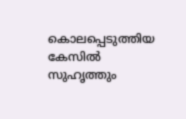കൊലപ്പെടുത്തിയ കേസില്‍ സുഹൃത്തും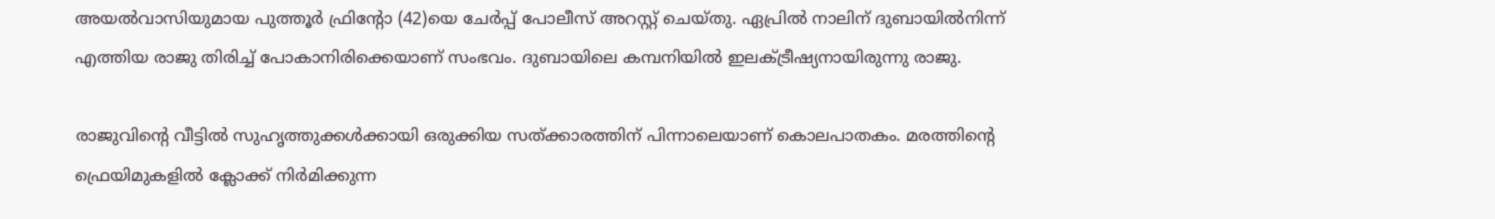അയല്‍വാസിയുമായ പുത്തൂര്‍ ഫ്രിന്റോ (42)യെ ചേര്‍പ്പ് പോലീസ് അറസ്റ്റ് ചെയ്തു. ഏപ്രില്‍ നാലിന് ദുബായില്‍നിന്ന് എത്തിയ രാജു തിരിച്ച് പോകാനിരിക്കെയാണ് സംഭവം. ദുബായിലെ കമ്പനിയില്‍ ഇലക്ട്രീഷ്യനായിരുന്നു രാജു.

രാജുവിന്റെ വീട്ടില്‍ സുഹൃത്തുക്കള്‍ക്കായി ഒരുക്കിയ സത്ക്കാരത്തിന് പിന്നാലെയാണ് കൊലപാതകം. മരത്തിന്റെ ഫ്രെയിമുകളില്‍ ക്ലോക്ക് നിര്‍മിക്കുന്ന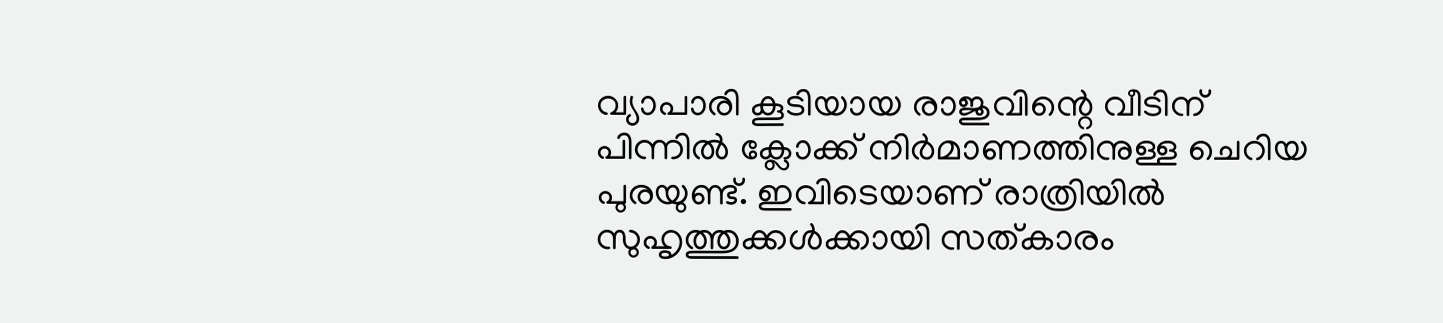വ്യാപാരി കൂടിയായ രാജുവിന്റെ വീടിന് പിന്നില്‍ ക്ലോക്ക് നിര്‍മാണത്തിനുള്ള ചെറിയ പുരയുണ്ട്. ഇവിടെയാണ് രാത്രിയില്‍ സുഹൃത്തുക്കള്‍ക്കായി സത്കാരം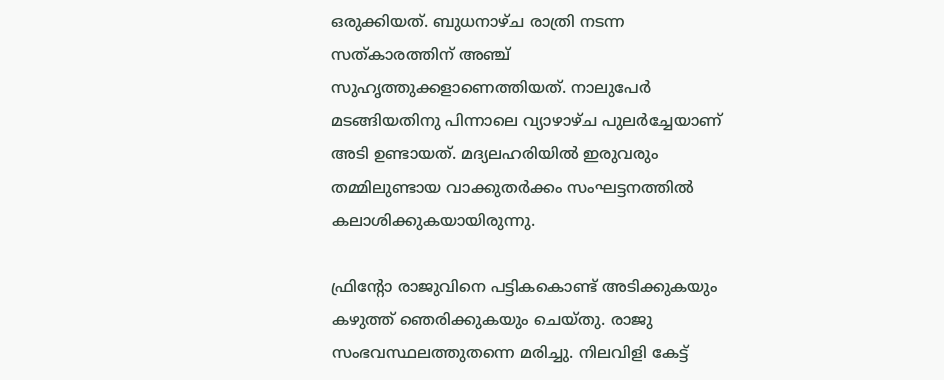ഒരുക്കിയത്. ബുധനാഴ്ച രാത്രി നടന്ന സത്കാരത്തിന് അഞ്ച് സുഹൃത്തുക്കളാണെത്തിയത്. നാലുപേര്‍ മടങ്ങിയതിനു പിന്നാലെ വ്യാഴാഴ്ച പുലര്‍ച്ചേയാണ് അടി ഉണ്ടായത്. മദ്യലഹരിയില്‍ ഇരുവരും തമ്മിലുണ്ടായ വാക്കുതര്‍ക്കം സംഘട്ടനത്തില്‍ കലാശിക്കുകയായിരുന്നു.

ഫ്രിന്റോ രാജുവിനെ പട്ടികകൊണ്ട് അടിക്കുകയും കഴുത്ത് ഞെരിക്കുകയും ചെയ്തു. രാജു സംഭവസ്ഥലത്തുതന്നെ മരിച്ചു. നിലവിളി കേട്ട്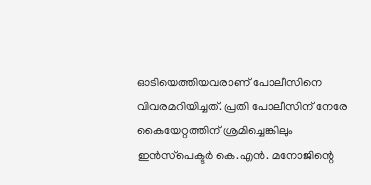ഓടിയെത്തിയവരാണ് പോലീസിനെ വിവരമറിയിച്ചത്. പ്രതി പോലീസിന് നേരേ കൈയേറ്റത്തിന് ശ്രമിച്ചെങ്കിലും ഇന്‍സ്‌പെക്ടര്‍ കെ.എന്‍. മനോജിന്റെ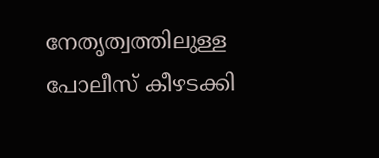നേതൃത്വത്തിലുള്ള പോലീസ് കീഴടക്കി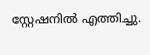സ്റ്റേഷനില്‍ എത്തിച്ചു.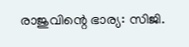രാജുവിന്റെ ഭാര്യ: സിജി.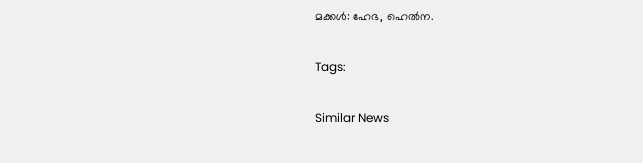മക്കള്‍: ഹേഭ, ഹെല്‍ന.

Tags:

Similar News